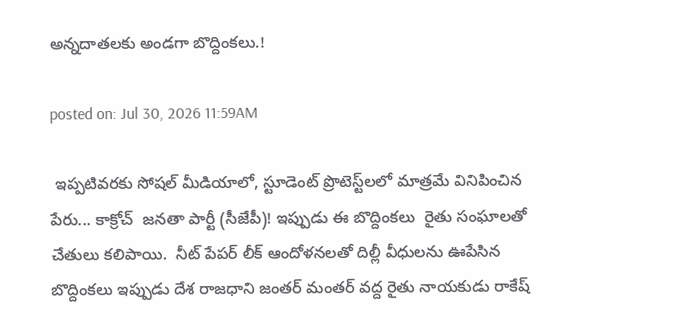అన్నదాతలకు అండగా బొద్దింకలు.!

posted on: Jul 30, 2026 11:59AM

 ఇప్పటివరకు సోషల్ మీడియాలో, స్టూడెంట్ ప్రొటెస్ట్‌లలో మాత్రమే వినిపించిన పేరు... కాక్రోచ్  జనతా పార్టీ (సీజేపీ)! ఇప్పుడు ఈ బొద్దింకలు  రైతు సంఘాలతో చేతులు కలిపాయి.  నీట్ పేపర్ లీక్ ఆందోళనలతో దిల్లీ వీధులను ఊపేసిన బొద్దింకలు ఇప్పుడు దేశ రాజధాని జంతర్ మంతర్ వద్ద రైతు నాయకుడు రాకేష్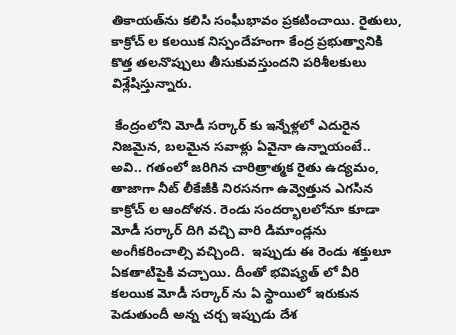తికాయత్‌ను కలిసి సంఘీభావం ప్రకటించాయి. రైతులు, కాక్రోచ్ ల కలయిక నిస్పందేహంగా కేంద్ర ప్రభుత్వానికి కొత్త తలనొప్పులు తీసుకువస్తుందని పరిశీలకులు విశ్లేషిస్తున్నారు.

 కేంద్రంలోని మోడీ సర్కార్ కు ఇన్నేళ్లలో ఎదురైన నిజమైన, బలమైన సవాళ్లు ఏవైనా ఉన్నాయంటే.. అవి.. గతంలో జరిగిన చారిత్రాత్మక రైతు ఉద్యమం, తాజాగా నీట్ లీకేజీకి నిరసనగా ఉవ్వెత్తున ఎగసిన కాక్రోచ్ ల ఆందోళన. రెండు సందర్భాలలోనూ కూడా మోడీ సర్కార్ దిగి వచ్చి వారి డిమాండ్లను అంగీకరించాల్సి వచ్చింది.  ఇప్పుడు ఈ రెండు శక్తులూ ఏకతాటిపైకి వచ్చాయి. దీంతో భవిష్యత్ లో వీరి కలయిక మోడీ సర్కార్ ను ఏ స్థాయిలో ఇరుకున పెడుతుందీ అన్న చర్చ ఇప్పుడు దేశ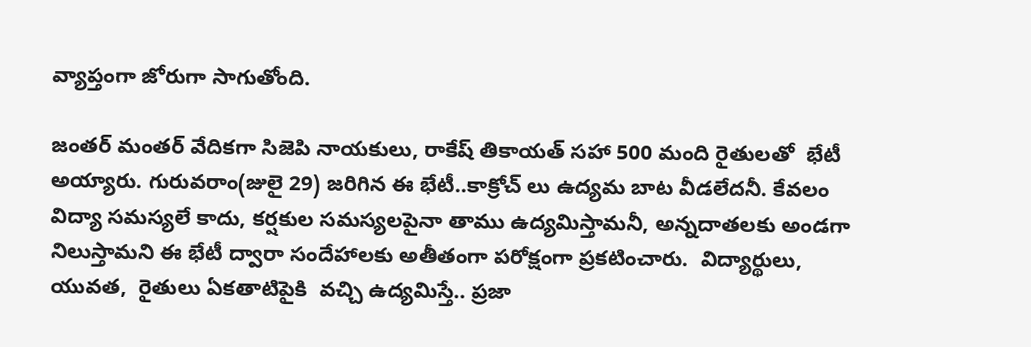వ్యాప్తంగా జోరుగా సాగుతోంది.

జంతర్ మంతర్ వేదికగా సిజెపి నాయకులు, రాకేష్ తికాయత్ సహా 500 మంది రైతులతో  భేటీ అయ్యారు. గురువరాం(జులై 29) జరిగిన ఈ భేటీ..కాక్రోచ్ లు ఉద్యమ బాట వీడలేదనీ. కేవలం విద్యా సమస్యలే కాదు, కర్షకుల సమస్యలపైనా తాము ఉద్యమిస్తామనీ, అన్నదాతలకు అండగా నిలుస్తామని ఈ భేటీ ద్వారా సందేహాలకు అతీతంగా పరోక్షంగా ప్రకటించారు.  విద్యార్థులు, యువత,  రైతులు ఏకతాటిపైకి  వచ్చి ఉద్యమిస్తే.. ప్రజా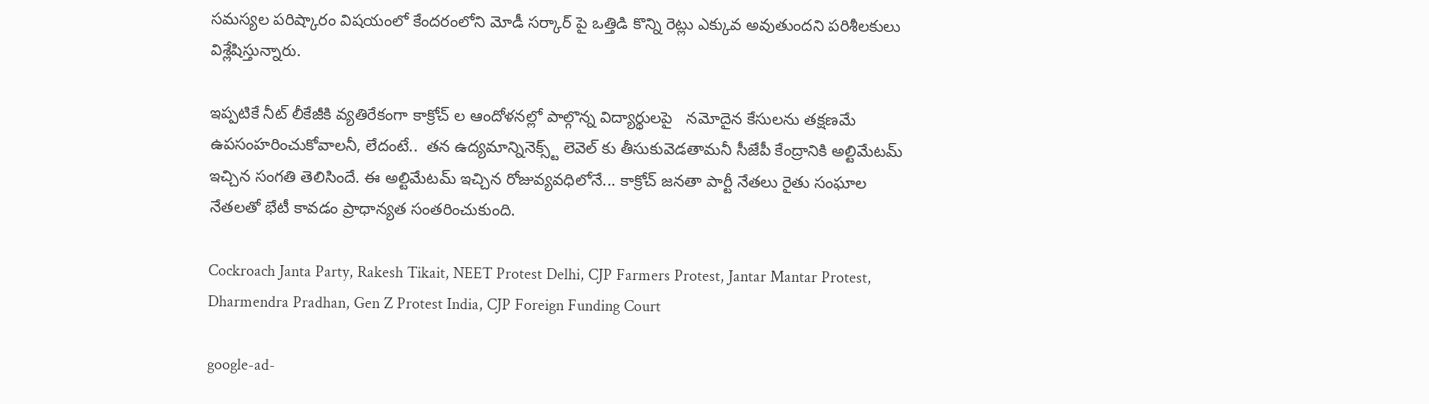సమస్యల పరిష్కారం విషయంలో కేందరంలోని మోడీ సర్కార్ పై ఒత్తిడి కొన్ని రెట్లు ఎక్కువ అవుతుందని పరిశీలకులు విశ్లేషిస్తున్నారు.

ఇప్పటికే నీట్ లీకేజీకి వ్యతిరేకంగా కాక్రోచ్ ల ఆందోళనల్లో పాల్గొన్న విద్యార్థులపై   నమోదైన కేసులను తక్షణమే ఉపసంహరించుకోవాలనీ, లేదంటే..  తన ఉద్యమాన్నినెక్స్ట్ లెవెల్ కు తీసుకువెడతామనీ సీజేపీ కేంద్రానికి అల్టిమేటమ్ ఇచ్చిన సంగతి తెలిసిందే. ఈ అల్టిమేటమ్ ఇచ్చిన రోజువ్యవధిలోనే... కాక్రోచ్ జనతా పార్టీ నేతలు రైతు సంఘాల నేతలతో భేటీ కావడం ప్రాధాన్యత సంతరించుకుంది.

Cockroach Janta Party, Rakesh Tikait, NEET Protest Delhi, CJP Farmers Protest, Jantar Mantar Protest, Dharmendra Pradhan, Gen Z Protest India, CJP Foreign Funding Court

google-ad-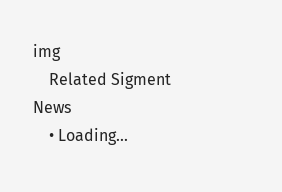img
    Related Sigment News
    • Loading...